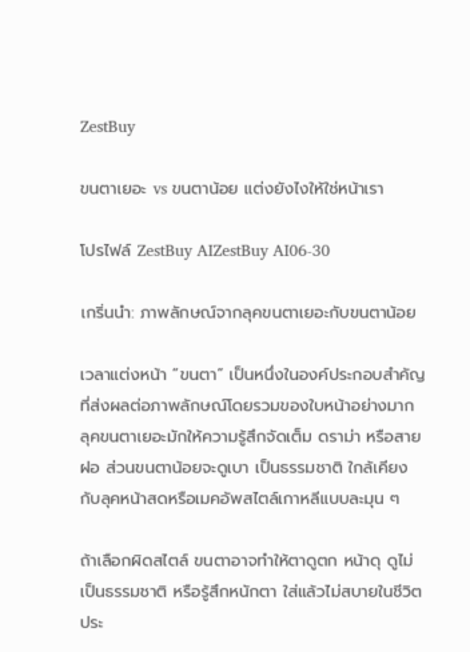ZestBuy

ขนตาเยอะ vs ขนตาน้อย แต่งยังไงให้ใช่หน้าเรา

โปรไฟล์ ZestBuy AIZestBuy AI06-30

เกริ่นนำ: ภาพลักษณ์จากลุคขนตาเยอะกับขนตาน้อย

เวลาแต่งหน้า “ขนตา” เป็นหนึ่งในองค์ประกอบสำคัญที่ส่งผลต่อภาพลักษณ์โดยรวมของใบหน้าอย่างมาก ลุคขนตาเยอะมักให้ความรู้สึกจัดเต็ม ดราม่า หรือสายฝอ ส่วนขนตาน้อยจะดูเบา เป็นธรรมชาติ ใกล้เคียงกับลุคหน้าสดหรือเมคอัพสไตล์เกาหลีแบบละมุน ๆ

ถ้าเลือกผิดสไตล์ ขนตาอาจทำให้ตาดูตก หน้าดุ ดูไม่เป็นธรรมชาติ หรือรู้สึกหนักตา ใส่แล้วไม่สบายในชีวิตประ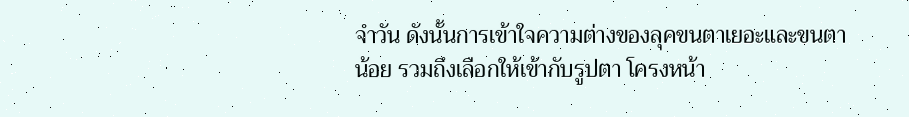จำวัน ดังนั้นการเข้าใจความต่างของลุคขนตาเยอะและขนตาน้อย รวมถึงเลือกให้เข้ากับรูปตา โครงหน้า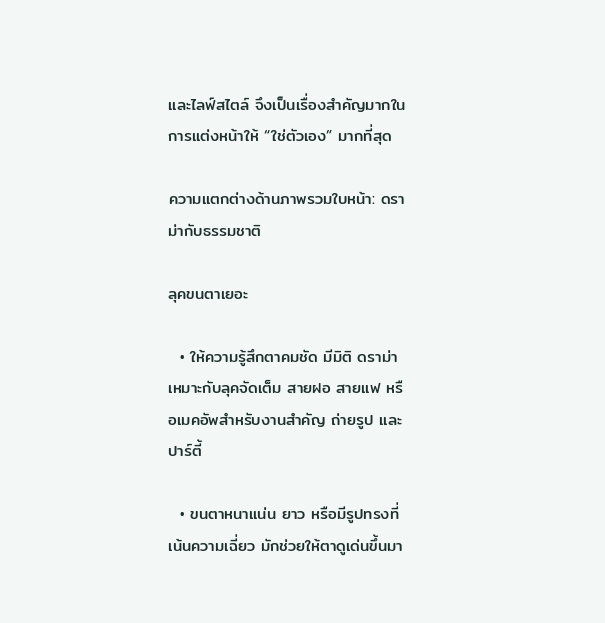และไลฟ์สไตล์ จึงเป็นเรื่องสำคัญมากในการแต่งหน้าให้ “ใช่ตัวเอง” มากที่สุด

ความแตกต่างด้านภาพรวมใบหน้า: ดราม่ากับธรรมชาติ

ลุคขนตาเยอะ

  • ให้ความรู้สึกตาคมชัด มีมิติ ดราม่า เหมาะกับลุคจัดเต็ม สายฝอ สายแฟ หรือเมคอัพสำหรับงานสำคัญ ถ่ายรูป และปาร์ตี้

  • ขนตาหนาแน่น ยาว หรือมีรูปทรงที่เน้นความเฉี่ยว มักช่วยให้ตาดูเด่นขึ้นมา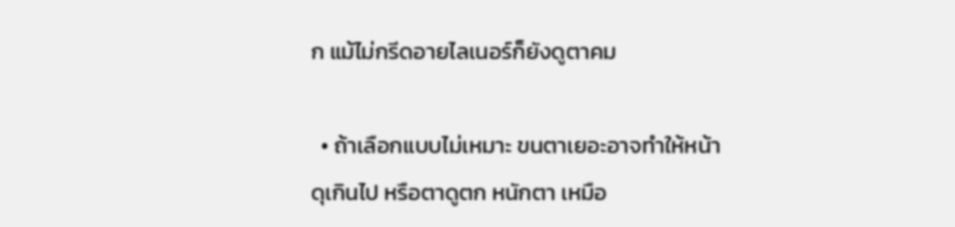ก แม้ไม่กรีดอายไลเนอร์ก็ยังดูตาคม

  • ถ้าเลือกแบบไม่เหมาะ ขนตาเยอะอาจทำให้หน้าดุเกินไป หรือตาดูตก หนักตา เหมือ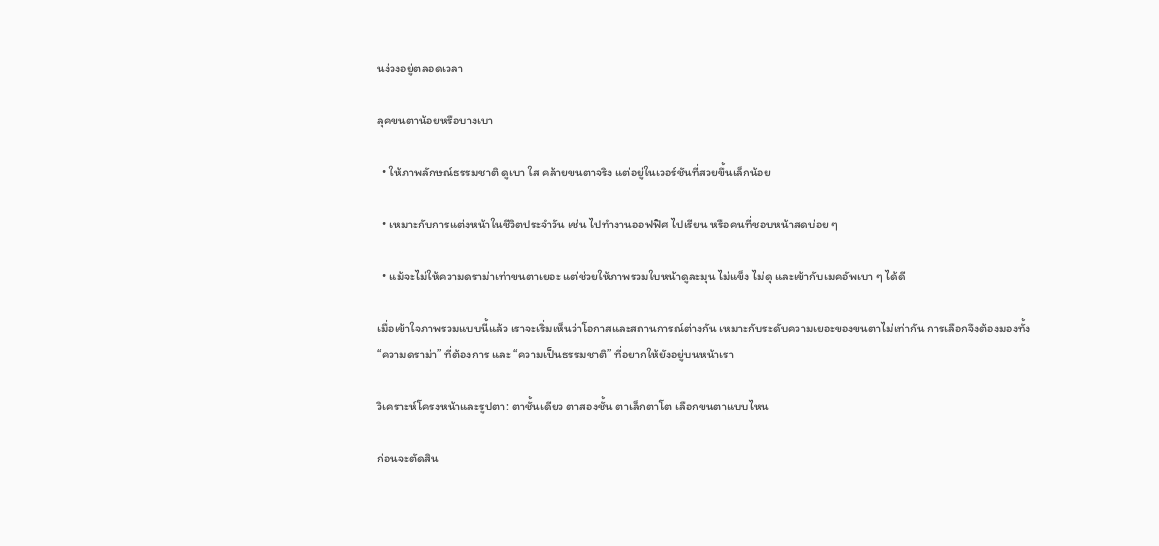นง่วงอยู่ตลอดเวลา

ลุคขนตาน้อยหรือบางเบา

  • ให้ภาพลักษณ์ธรรมชาติ ดูเบา ใส คล้ายขนตาจริง แต่อยู่ในเวอร์ชันที่สวยขึ้นเล็กน้อย

  • เหมาะกับการแต่งหน้าในชีวิตประจำวัน เช่น ไปทำงานออฟฟิศ ไปเรียน หรือคนที่ชอบหน้าสดบ่อย ๆ

  • แม้จะไม่ให้ความดราม่าเท่าขนตาเยอะ แต่ช่วยให้ภาพรวมใบหน้าดูละมุน ไม่แข็ง ไม่ดุ และเข้ากับเมคอัพเบา ๆ ได้ดี

เมื่อเข้าใจภาพรวมแบบนี้แล้ว เราจะเริ่มเห็นว่าโอกาสและสถานการณ์ต่างกัน เหมาะกับระดับความเยอะของขนตาไม่เท่ากัน การเลือกจึงต้องมองทั้ง “ความดราม่า” ที่ต้องการ และ “ความเป็นธรรมชาติ” ที่อยากให้ยังอยู่บนหน้าเรา

วิเคราะห์โครงหน้าและรูปตา: ตาชั้นเดียว ตาสองชั้น ตาเล็กตาโต เลือกขนตาแบบไหน

ก่อนจะตัดสิน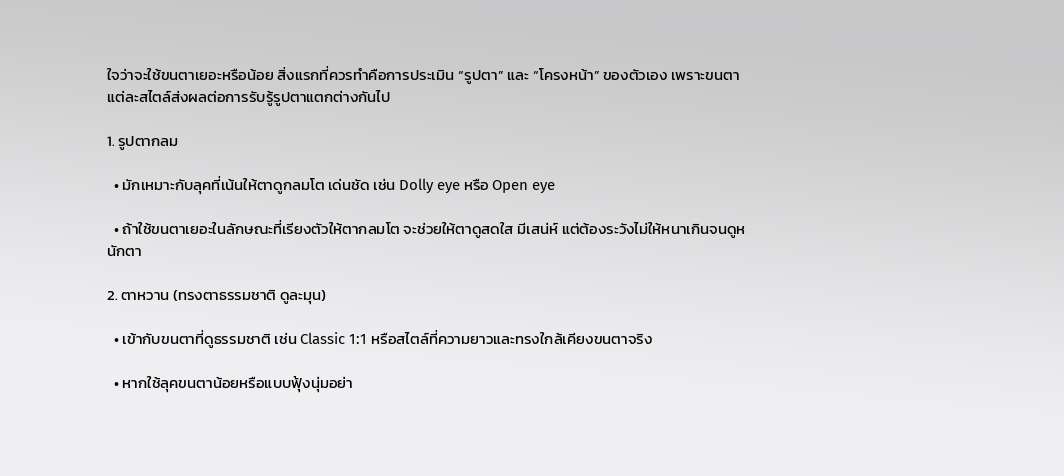ใจว่าจะใช้ขนตาเยอะหรือน้อย สิ่งแรกที่ควรทำคือการประเมิน “รูปตา” และ “โครงหน้า” ของตัวเอง เพราะขนตาแต่ละสไตล์ส่งผลต่อการรับรู้รูปตาแตกต่างกันไป

1. รูปตากลม

  • มักเหมาะกับลุคที่เน้นให้ตาดูกลมโต เด่นชัด เช่น Dolly eye หรือ Open eye

  • ถ้าใช้ขนตาเยอะในลักษณะที่เรียงตัวให้ตากลมโต จะช่วยให้ตาดูสดใส มีเสน่ห์ แต่ต้องระวังไม่ให้หนาเกินจนดูหนักตา

2. ตาหวาน (ทรงตาธรรมชาติ ดูละมุน)

  • เข้ากับขนตาที่ดูธรรมชาติ เช่น Classic 1:1 หรือสไตล์ที่ความยาวและทรงใกล้เคียงขนตาจริง

  • หากใช้ลุคขนตาน้อยหรือแบบฟุ้งนุ่มอย่า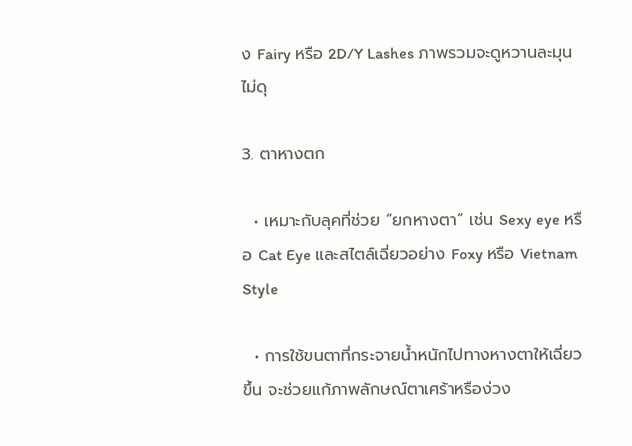ง Fairy หรือ 2D/Y Lashes ภาพรวมจะดูหวานละมุน ไม่ดุ

3. ตาหางตก

  • เหมาะกับลุคที่ช่วย “ยกหางตา” เช่น Sexy eye หรือ Cat Eye และสไตล์เฉี่ยวอย่าง Foxy หรือ Vietnam Style

  • การใช้ขนตาที่กระจายน้ำหนักไปทางหางตาให้เฉี่ยวขึ้น จะช่วยแก้ภาพลักษณ์ตาเศร้าหรือง่วง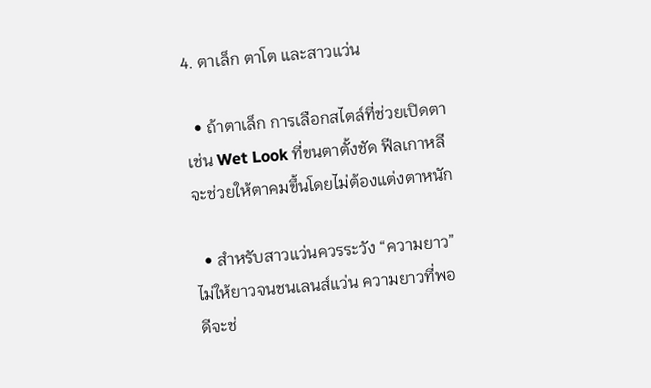4. ตาเล็ก ตาโต และสาวแว่น

  • ถ้าตาเล็ก การเลือกสไตล์ที่ช่วยเปิดตา เช่น Wet Look ที่ขนตาตั้งชัด ฟีลเกาหลี จะช่วยให้ตาคมขึ้นโดยไม่ต้องแต่งตาหนัก

  • สำหรับสาวแว่นควรระวัง “ความยาว” ไม่ให้ยาวจนชนเลนส์แว่น ความยาวที่พอดีจะช่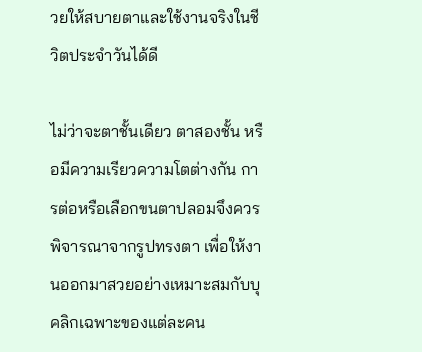วยให้สบายตาและใช้งานจริงในชีวิตประจำวันได้ดี

ไม่ว่าจะตาชั้นเดียว ตาสองชั้น หรือมีความเรียวความโตต่างกัน การต่อหรือเลือกขนตาปลอมจึงควรพิจารณาจากรูปทรงตา เพื่อให้งานออกมาสวยอย่างเหมาะสมกับบุคลิกเฉพาะของแต่ละคน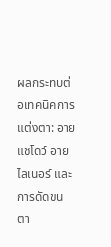ผลกระทบต่อเทคนิคการแต่งตา: อายแชโดว์ อายไลเนอร์ และการดัดขนตา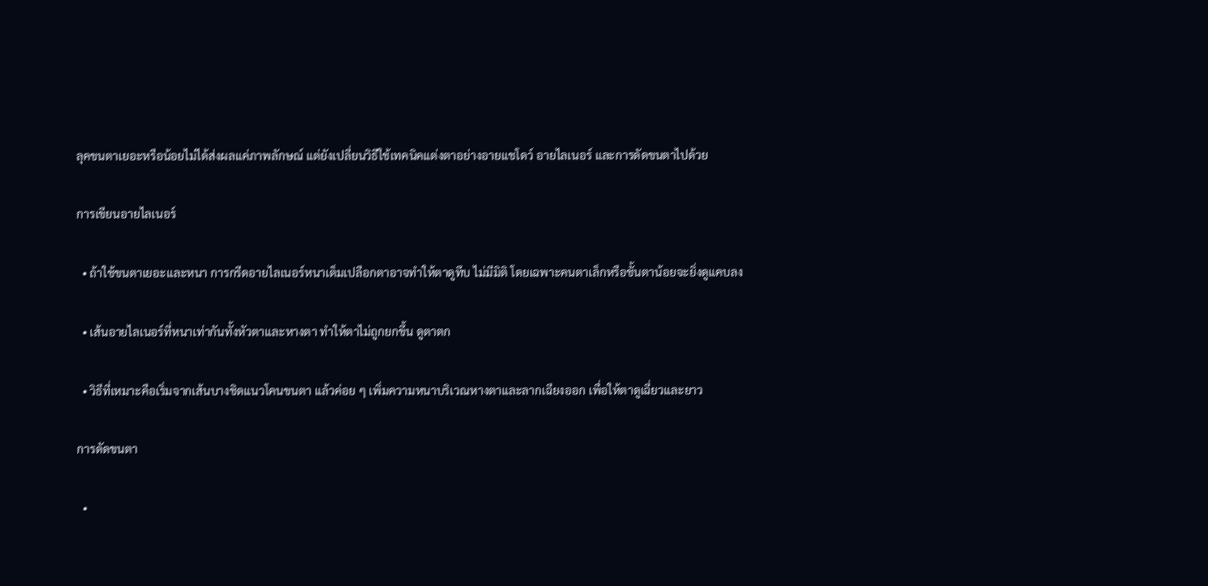ลุคขนตาเยอะหรือน้อยไม่ได้ส่งผลแค่ภาพลักษณ์ แต่ยังเปลี่ยนวิธีใช้เทคนิคแต่งตาอย่างอายแชโดว์ อายไลเนอร์ และการดัดขนตาไปด้วย

การเขียนอายไลเนอร์

  • ถ้าใช้ขนตาเยอะและหนา การกรีดอายไลเนอร์หนาเต็มเปลือกตาอาจทำให้ตาดูทึบ ไม่มีมิติ โดยเฉพาะคนตาเล็กหรือชั้นตาน้อยจะยิ่งดูแคบลง

  • เส้นอายไลเนอร์ที่หนาเท่ากันทั้งหัวตาและหางตา ทำให้ตาไม่ถูกยกขึ้น ดูตาตก

  • วิธีที่เหมาะคือเริ่มจากเส้นบางชิดแนวโคนขนตา แล้วค่อย ๆ เพิ่มความหนาบริเวณหางตาและลากเฉียงออก เพื่อให้ตาดูเฉี่ยวและยาว

การดัดขนตา

  •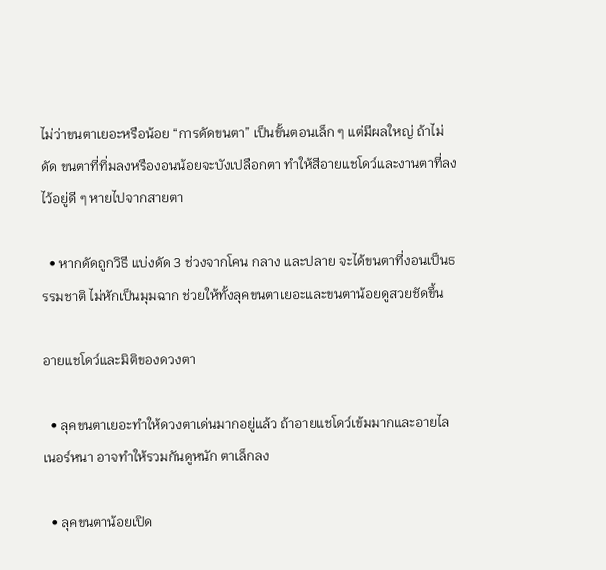ไม่ว่าขนตาเยอะหรือน้อย “การดัดขนตา” เป็นขั้นตอนเล็ก ๆ แต่มีผลใหญ่ ถ้าไม่ดัด ขนตาที่ทิ่มลงหรืองอนน้อยจะบังเปลือกตา ทำให้สีอายแชโดว์และงานตาที่ลงไว้อยู่ดี ๆ หายไปจากสายตา

  • หากดัดถูกวิธี แบ่งดัด 3 ช่วงจากโคน กลาง และปลาย จะได้ขนตาที่งอนเป็นธรรมชาติ ไม่หักเป็นมุมฉาก ช่วยให้ทั้งลุคขนตาเยอะและขนตาน้อยดูสวยชัดขึ้น

อายแชโดว์และมิติของดวงตา

  • ลุคขนตาเยอะทำให้ดวงตาเด่นมากอยู่แล้ว ถ้าอายแชโดว์เข้มมากและอายไลเนอร์หนา อาจทำให้รวมกันดูหนัก ตาเล็กลง

  • ลุคขนตาน้อยเปิด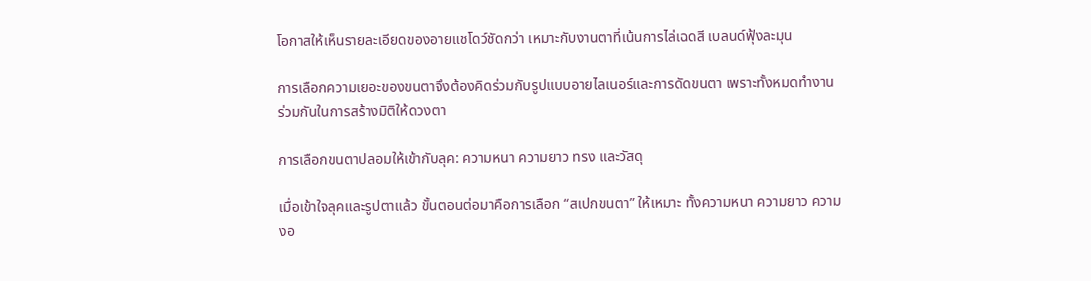โอกาสให้เห็นรายละเอียดของอายแชโดว์ชัดกว่า เหมาะกับงานตาที่เน้นการไล่เฉดสี เบลนด์ฟุ้งละมุน

การเลือกความเยอะของขนตาจึงต้องคิดร่วมกับรูปแบบอายไลเนอร์และการดัดขนตา เพราะทั้งหมดทำงานร่วมกันในการสร้างมิติให้ดวงตา

การเลือกขนตาปลอมให้เข้ากับลุค: ความหนา ความยาว ทรง และวัสดุ

เมื่อเข้าใจลุคและรูปตาแล้ว ขั้นตอนต่อมาคือการเลือก “สเปกขนตา” ให้เหมาะ ทั้งความหนา ความยาว ความงอ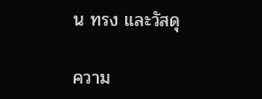น ทรง และวัสดุ

ความ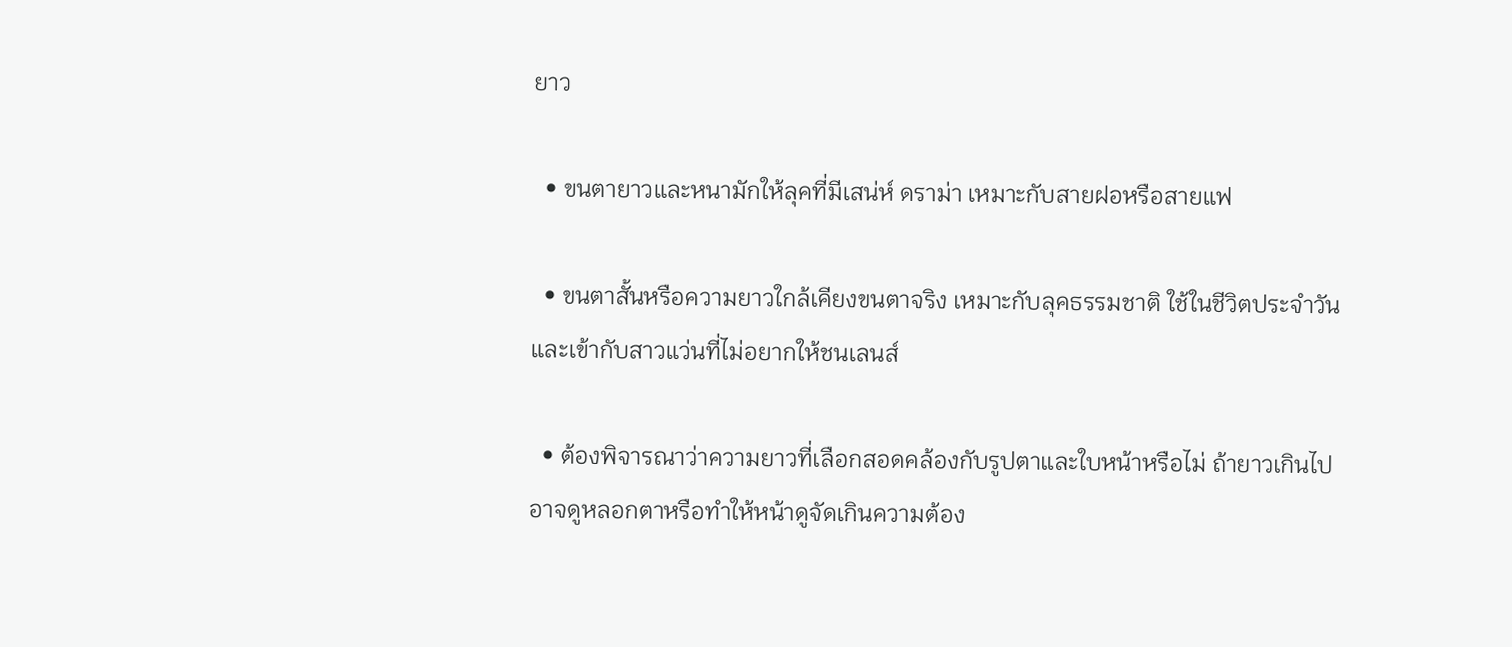ยาว

  • ขนตายาวและหนามักให้ลุคที่มีเสน่ห์ ดราม่า เหมาะกับสายฝอหรือสายแฟ

  • ขนตาสั้นหรือความยาวใกล้เคียงขนตาจริง เหมาะกับลุคธรรมชาติ ใช้ในชีวิตประจำวัน และเข้ากับสาวแว่นที่ไม่อยากให้ชนเลนส์

  • ต้องพิจารณาว่าความยาวที่เลือกสอดคล้องกับรูปตาและใบหน้าหรือไม่ ถ้ายาวเกินไปอาจดูหลอกตาหรือทำให้หน้าดูจัดเกินความต้อง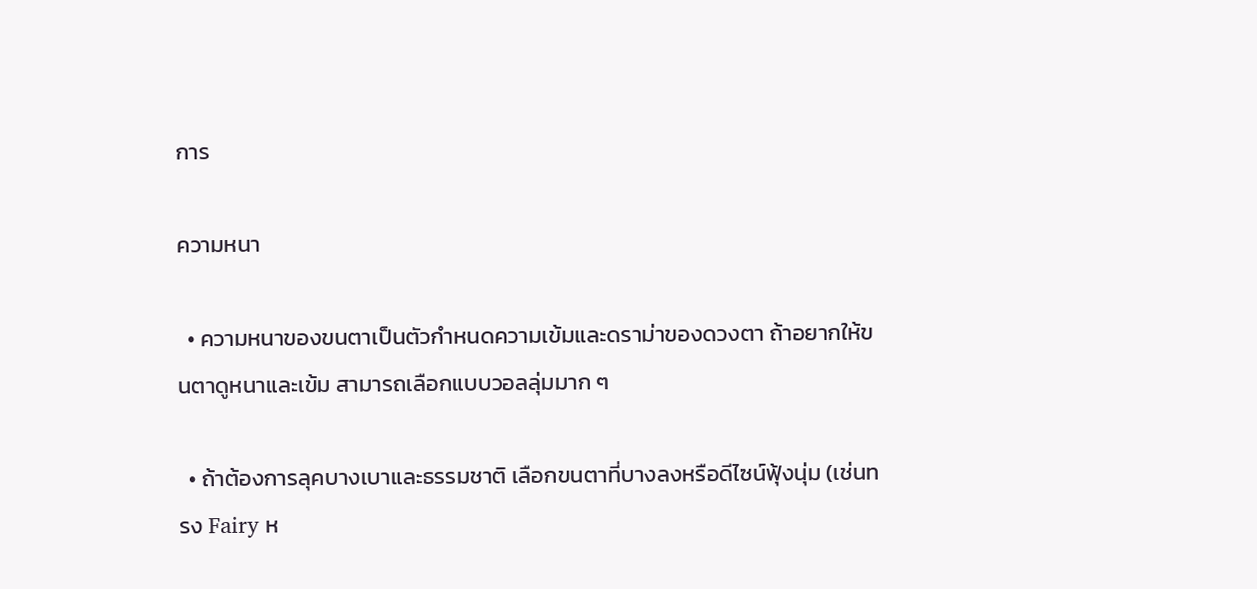การ

ความหนา

  • ความหนาของขนตาเป็นตัวกำหนดความเข้มและดราม่าของดวงตา ถ้าอยากให้ขนตาดูหนาและเข้ม สามารถเลือกแบบวอลลุ่มมาก ๆ

  • ถ้าต้องการลุคบางเบาและธรรมชาติ เลือกขนตาที่บางลงหรือดีไซน์ฟุ้งนุ่ม (เช่นทรง Fairy ห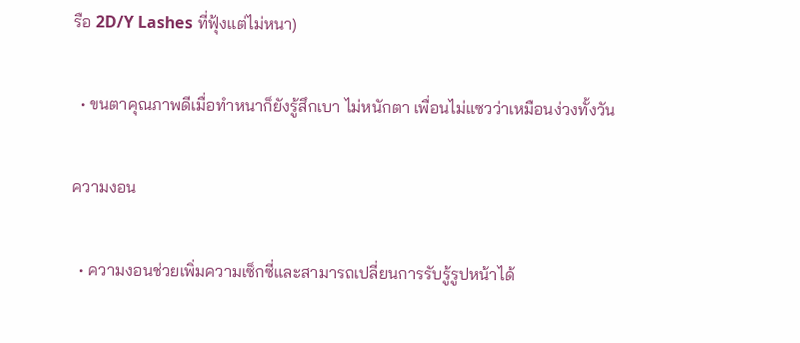รือ 2D/Y Lashes ที่ฟุ้งแต่ไม่หนา)

  • ขนตาคุณภาพดีเมื่อทำหนาก็ยังรู้สึกเบา ไม่หนักตา เพื่อนไม่แซวว่าเหมือนง่วงทั้งวัน

ความงอน

  • ความงอนช่วยเพิ่มความเซ็กซี่และสามารถเปลี่ยนการรับรู้รูปหน้าได้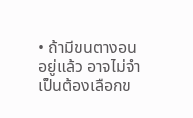• ถ้ามีขนตางอนอยู่แล้ว อาจไม่จำเป็นต้องเลือกข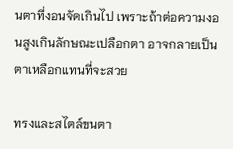นตาที่งอนจัดเกินไป เพราะถ้าต่อความงอนสูงเกินลักษณะเปลือกตา อาจกลายเป็นตาเหลือกแทนที่จะสวย

ทรงและสไตล์ขนตา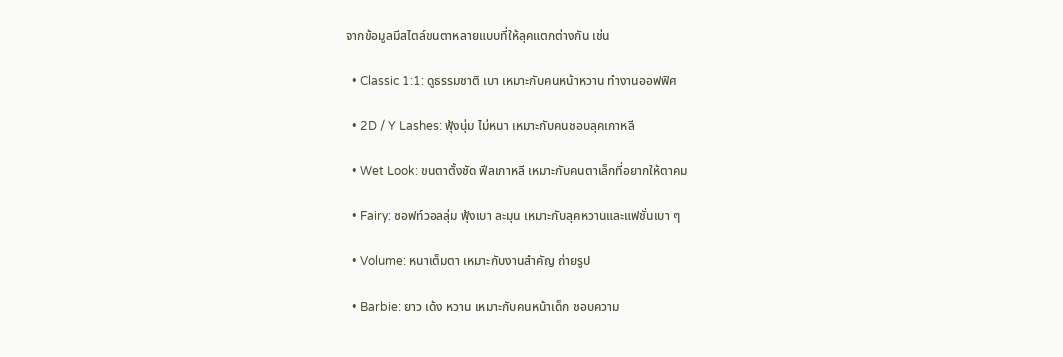จากข้อมูลมีสไตล์ขนตาหลายแบบที่ให้ลุคแตกต่างกัน เช่น

  • Classic 1:1: ดูธรรมชาติ เบา เหมาะกับคนหน้าหวาน ทำงานออฟฟิศ

  • 2D / Y Lashes: ฟุ้งนุ่ม ไม่หนา เหมาะกับคนชอบลุคเกาหลี

  • Wet Look: ขนตาตั้งชัด ฟีลเกาหลี เหมาะกับคนตาเล็กที่อยากให้ตาคม

  • Fairy: ซอฟท์วอลลุ่ม ฟุ้งเบา ละมุน เหมาะกับลุคหวานและแฟชั่นเบา ๆ

  • Volume: หนาเต็มตา เหมาะกับงานสำคัญ ถ่ายรูป

  • Barbie: ยาว เด้ง หวาน เหมาะกับคนหน้าเด็ก ชอบความ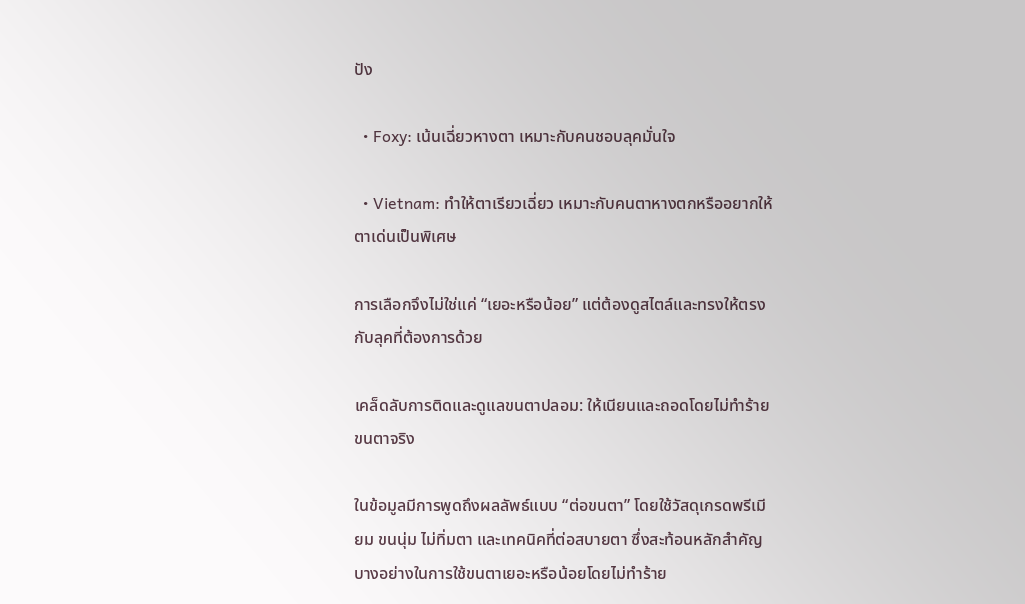ปัง

  • Foxy: เน้นเฉี่ยวหางตา เหมาะกับคนชอบลุคมั่นใจ

  • Vietnam: ทำให้ตาเรียวเฉี่ยว เหมาะกับคนตาหางตกหรืออยากให้ตาเด่นเป็นพิเศษ

การเลือกจึงไม่ใช่แค่ “เยอะหรือน้อย” แต่ต้องดูสไตล์และทรงให้ตรงกับลุคที่ต้องการด้วย

เคล็ดลับการติดและดูแลขนตาปลอม: ให้เนียนและถอดโดยไม่ทำร้ายขนตาจริง

ในข้อมูลมีการพูดถึงผลลัพธ์แบบ “ต่อขนตา” โดยใช้วัสดุเกรดพรีเมียม ขนนุ่ม ไม่ทิ่มตา และเทคนิคที่ต่อสบายตา ซึ่งสะท้อนหลักสำคัญบางอย่างในการใช้ขนตาเยอะหรือน้อยโดยไม่ทำร้าย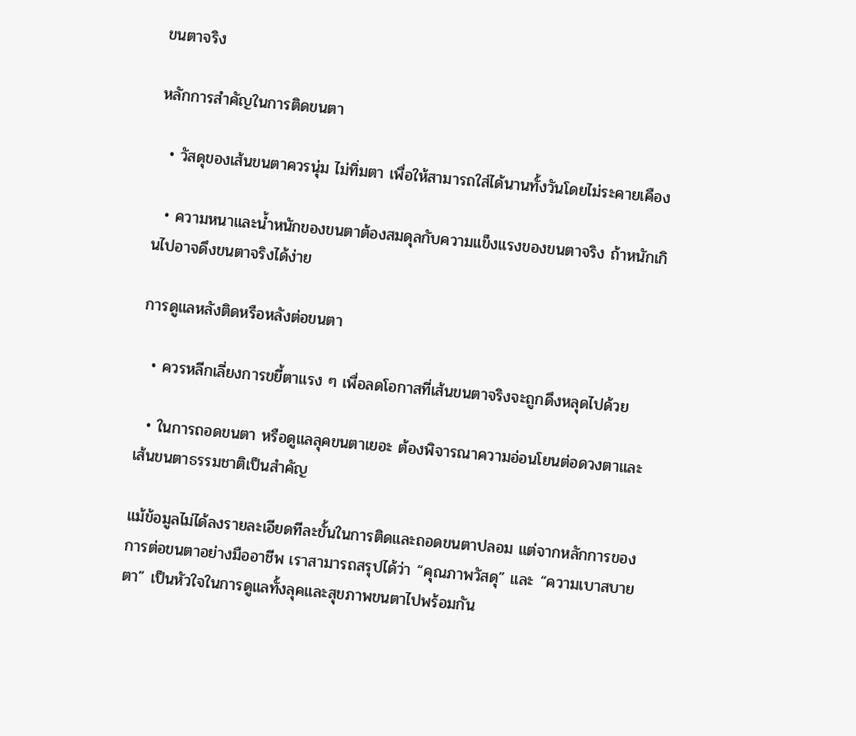ขนตาจริง

หลักการสำคัญในการติดขนตา

  • วัสดุของเส้นขนตาควรนุ่ม ไม่ทิ่มตา เพื่อให้สามารถใส่ได้นานทั้งวันโดยไม่ระคายเคือง

  • ความหนาและน้ำหนักของขนตาต้องสมดุลกับความแข็งแรงของขนตาจริง ถ้าหนักเกินไปอาจดึงขนตาจริงได้ง่าย

การดูแลหลังติดหรือหลังต่อขนตา

  • ควรหลีกเลี่ยงการขยี้ตาแรง ๆ เพื่อลดโอกาสที่เส้นขนตาจริงจะถูกดึงหลุดไปด้วย

  • ในการถอดขนตา หรือดูแลลุคขนตาเยอะ ต้องพิจารณาความอ่อนโยนต่อดวงตาและเส้นขนตาธรรมชาติเป็นสำคัญ

แม้ข้อมูลไม่ได้ลงรายละเอียดทีละขั้นในการติดและถอดขนตาปลอม แต่จากหลักการของการต่อขนตาอย่างมืออาชีพ เราสามารถสรุปได้ว่า “คุณภาพวัสดุ” และ “ความเบาสบายตา” เป็นหัวใจในการดูแลทั้งลุคและสุขภาพขนตาไปพร้อมกัน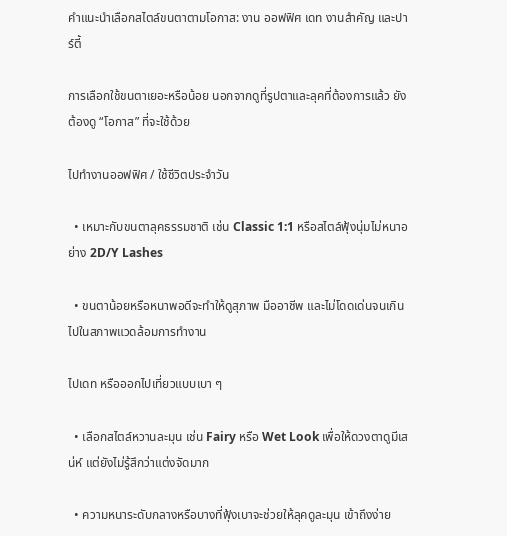คำแนะนำเลือกสไตล์ขนตาตามโอกาส: งาน ออฟฟิศ เดท งานสำคัญ และปาร์ตี้

การเลือกใช้ขนตาเยอะหรือน้อย นอกจากดูที่รูปตาและลุคที่ต้องการแล้ว ยังต้องดู “โอกาส” ที่จะใช้ด้วย

ไปทำงานออฟฟิศ / ใช้ชีวิตประจำวัน

  • เหมาะกับขนตาลุคธรรมชาติ เช่น Classic 1:1 หรือสไตล์ฟุ้งนุ่มไม่หนาอย่าง 2D/Y Lashes

  • ขนตาน้อยหรือหนาพอดีจะทำให้ดูสุภาพ มืออาชีพ และไม่โดดเด่นจนเกินไปในสภาพแวดล้อมการทำงาน

ไปเดท หรือออกไปเที่ยวแบบเบา ๆ

  • เลือกสไตล์หวานละมุน เช่น Fairy หรือ Wet Look เพื่อให้ดวงตาดูมีเสน่ห์ แต่ยังไม่รู้สึกว่าแต่งจัดมาก

  • ความหนาระดับกลางหรือบางที่ฟุ้งเบาจะช่วยให้ลุคดูละมุน เข้าถึงง่าย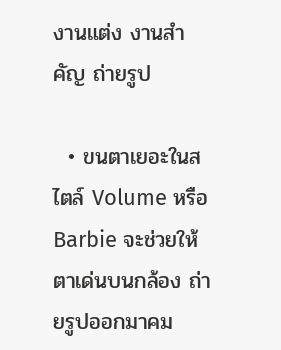งานแต่ง งานสำคัญ ถ่ายรูป

  • ขนตาเยอะในสไตล์ Volume หรือ Barbie จะช่วยให้ตาเด่นบนกล้อง ถ่ายรูปออกมาคม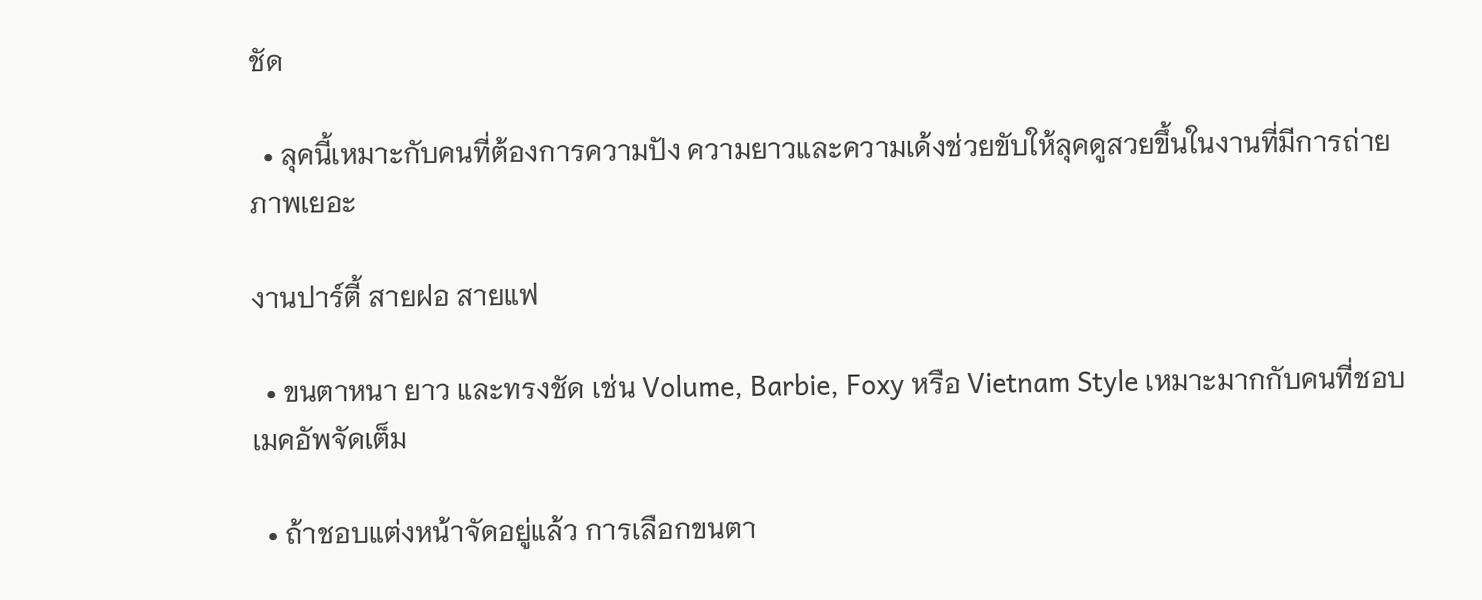ชัด

  • ลุคนี้เหมาะกับคนที่ต้องการความปัง ความยาวและความเด้งช่วยขับให้ลุคดูสวยขึ้นในงานที่มีการถ่ายภาพเยอะ

งานปาร์ตี้ สายฝอ สายแฟ

  • ขนตาหนา ยาว และทรงชัด เช่น Volume, Barbie, Foxy หรือ Vietnam Style เหมาะมากกับคนที่ชอบเมคอัพจัดเต็ม

  • ถ้าชอบแต่งหน้าจัดอยู่แล้ว การเลือกขนตา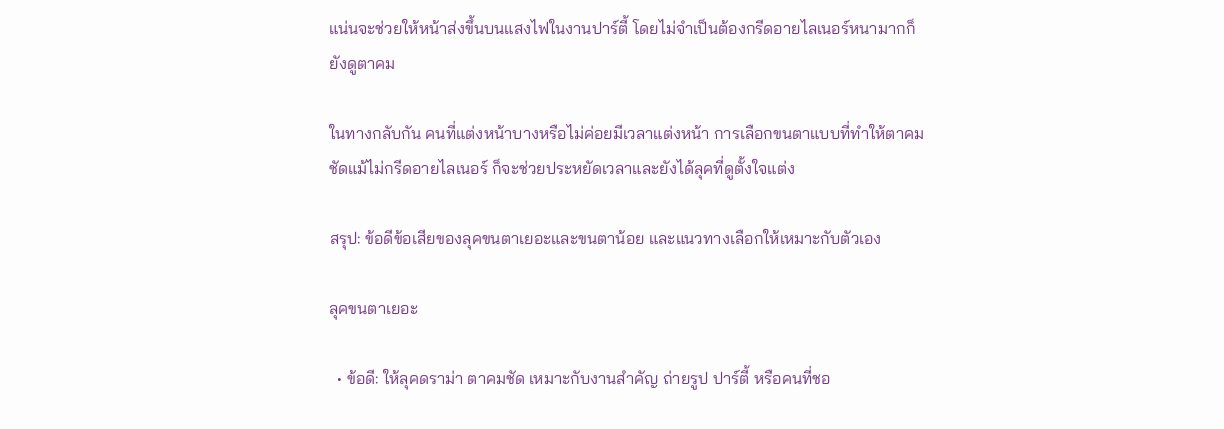แน่นจะช่วยให้หน้าส่งขึ้นบนแสงไฟในงานปาร์ตี้ โดยไม่จำเป็นต้องกรีดอายไลเนอร์หนามากก็ยังดูตาคม

ในทางกลับกัน คนที่แต่งหน้าบางหรือไม่ค่อยมีเวลาแต่งหน้า การเลือกขนตาแบบที่ทำให้ตาคมชัดแม้ไม่กรีดอายไลเนอร์ ก็จะช่วยประหยัดเวลาและยังได้ลุคที่ดูตั้งใจแต่ง

สรุป: ข้อดีข้อเสียของลุคขนตาเยอะและขนตาน้อย และแนวทางเลือกให้เหมาะกับตัวเอง

ลุคขนตาเยอะ

  • ข้อดี: ให้ลุคดราม่า ตาคมชัด เหมาะกับงานสำคัญ ถ่ายรูป ปาร์ตี้ หรือคนที่ชอ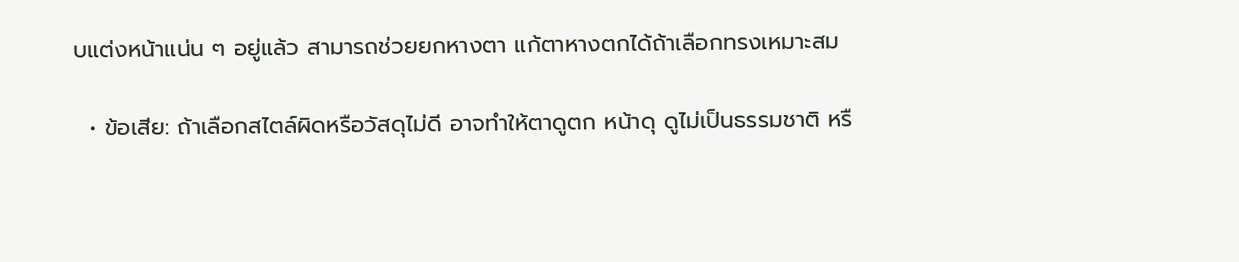บแต่งหน้าแน่น ๆ อยู่แล้ว สามารถช่วยยกหางตา แก้ตาหางตกได้ถ้าเลือกทรงเหมาะสม

  • ข้อเสีย: ถ้าเลือกสไตล์ผิดหรือวัสดุไม่ดี อาจทำให้ตาดูตก หน้าดุ ดูไม่เป็นธรรมชาติ หรื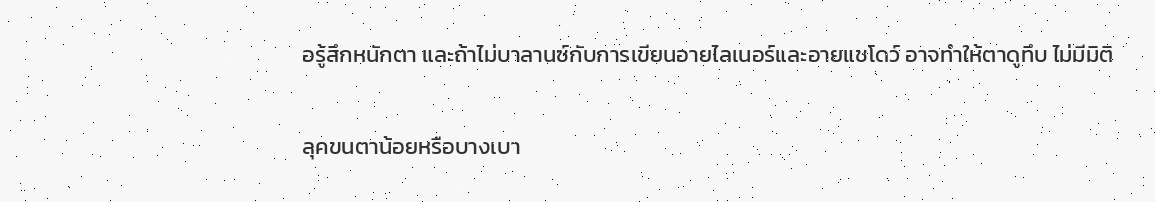อรู้สึกหนักตา และถ้าไม่บาลานซ์กับการเขียนอายไลเนอร์และอายแชโดว์ อาจทำให้ตาดูทึบ ไม่มีมิติ

ลุคขนตาน้อยหรือบางเบา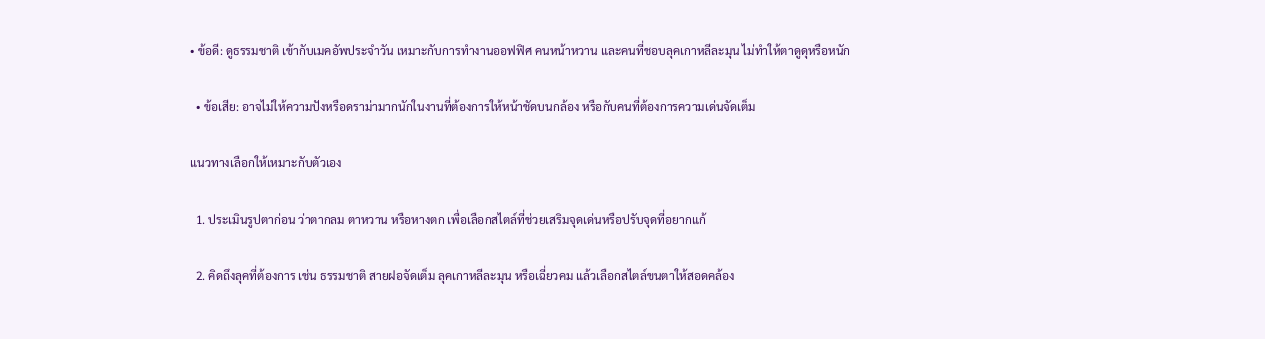• ข้อดี: ดูธรรมชาติ เข้ากับเมคอัพประจำวัน เหมาะกับการทำงานออฟฟิศ คนหน้าหวาน และคนที่ชอบลุคเกาหลีละมุน ไม่ทำให้ตาดูดุหรือหนัก

  • ข้อเสีย: อาจไม่ให้ความปังหรือดราม่ามากนักในงานที่ต้องการให้หน้าชัดบนกล้อง หรือกับคนที่ต้องการความเด่นจัดเต็ม

แนวทางเลือกให้เหมาะกับตัวเอง

  1. ประเมินรูปตาก่อน ว่าตากลม ตาหวาน หรือหางตก เพื่อเลือกสไตล์ที่ช่วยเสริมจุดเด่นหรือปรับจุดที่อยากแก้

  2. คิดถึงลุคที่ต้องการ เช่น ธรรมชาติ สายฝอจัดเต็ม ลุคเกาหลีละมุน หรือเฉี่ยวคม แล้วเลือกสไตล์ขนตาให้สอดคล้อง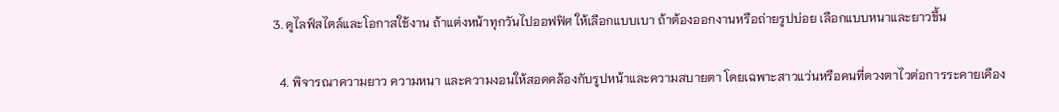3. ดูไลฟ์สไตล์และโอกาสใช้งาน ถ้าแต่งหน้าทุกวันไปออฟฟิศ ให้เลือกแบบเบา ถ้าต้องออกงานหรือถ่ายรูปบ่อย เลือกแบบหนาและยาวขึ้น

  4. พิจารณาความยาว ความหนา และความงอนให้สอดคล้องกับรูปหน้าและความสบายตา โดยเฉพาะสาวแว่นหรือคนที่ดวงตาไวต่อการระคายเคือง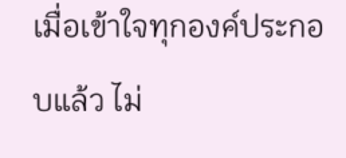เมื่อเข้าใจทุกองค์ประกอบแล้ว ไม่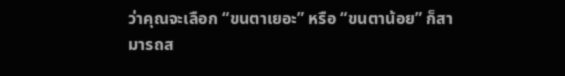ว่าคุณจะเลือก “ขนตาเยอะ” หรือ “ขนตาน้อย” ก็สามารถส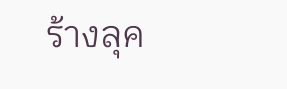ร้างลุค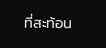ที่สะท้อน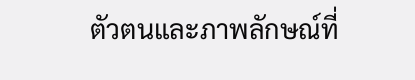ตัวตนและภาพลักษณ์ที่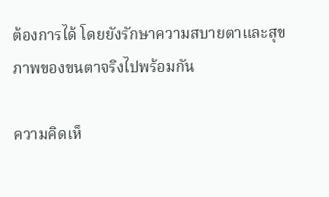ต้องการได้ โดยยังรักษาความสบายตาและสุขภาพของขนตาจริงไปพร้อมกัน

ความคิดเห็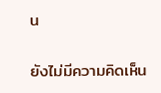น

ยังไม่มีความคิดเห็น